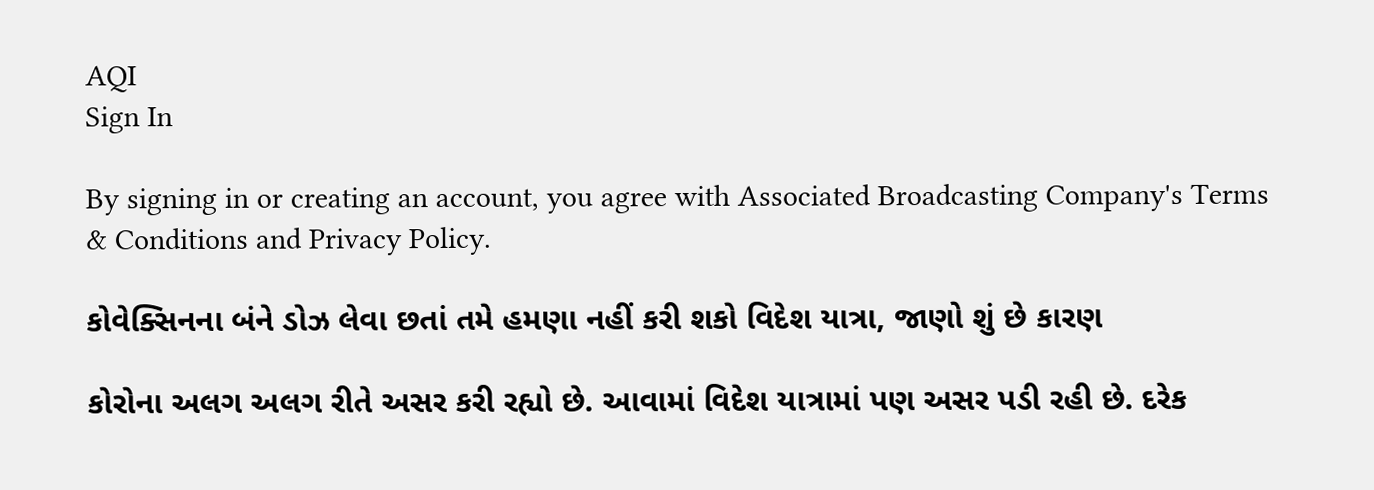AQI
Sign In

By signing in or creating an account, you agree with Associated Broadcasting Company's Terms & Conditions and Privacy Policy.

કોવેક્સિનના બંને ડોઝ લેવા છતાં તમે હમણા નહીં કરી શકો વિદેશ યાત્રા, જાણો શું છે કારણ

કોરોના અલગ અલગ રીતે અસર કરી રહ્યો છે. આવામાં વિદેશ યાત્રામાં પણ અસર પડી રહી છે. દરેક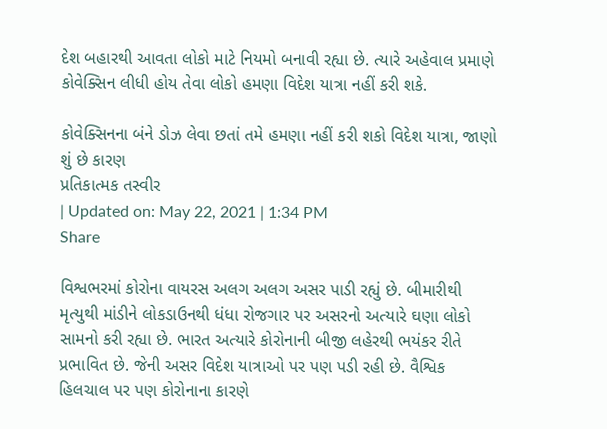દેશ બહારથી આવતા લોકો માટે નિયમો બનાવી રહ્યા છે. ત્યારે અહેવાલ પ્રમાણે કોવેક્સિન લીધી હોય તેવા લોકો હમણા વિદેશ યાત્રા નહીં કરી શકે.

કોવેક્સિનના બંને ડોઝ લેવા છતાં તમે હમણા નહીં કરી શકો વિદેશ યાત્રા, જાણો શું છે કારણ
પ્રતિકાત્મક તસ્વીર
| Updated on: May 22, 2021 | 1:34 PM
Share

વિશ્વભરમાં કોરોના વાયરસ અલગ અલગ અસર પાડી રહ્યું છે. બીમારીથી મૃત્યુથી માંડીને લોકડાઉનથી ધંધા રોજગાર પર અસરનો અત્યારે ઘણા લોકો સામનો કરી રહ્યા છે. ભારત અત્યારે કોરોનાની બીજી લહેરથી ભયંકર રીતે પ્રભાવિત છે. જેની અસર વિદેશ યાત્રાઓ પર પણ પડી રહી છે. વૈશ્વિક હિલચાલ પર પણ કોરોનાના કારણે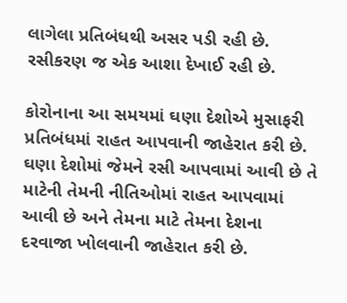લાગેલા પ્રતિબંધથી અસર પડી રહી છે. રસીકરણ જ એક આશા દેખાઈ રહી છે.

કોરોનાના આ સમયમાં ઘણા દેશોએ મુસાફરી પ્રતિબંધમાં રાહત આપવાની જાહેરાત કરી છે. ઘણા દેશોમાં જેમને રસી આપવામાં આવી છે તે માટેની તેમની નીતિઓમાં રાહત આપવામાં આવી છે અને તેમના માટે તેમના દેશના દરવાજા ખોલવાની જાહેરાત કરી છે.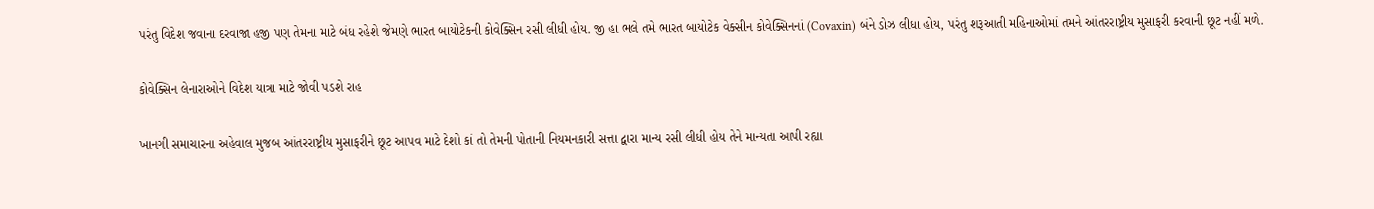પરંતુ વિદેશ જવાના દરવાજા હજી પણ તેમના માટે બંધ રહેશે જેમણે ભારત બાયોટેકની કોવેક્સિન રસી લીધી હોય. જી હા ભલે તમે ભારત બાયોટેક વેક્સીન કોવેક્સિનનાં (Covaxin) બંને ડોઝ લીધા હોય, પરંતુ શરૂઆતી મહિનાઓમાં તમને આંતરરાષ્ટ્રીય મુસાફરી કરવાની છૂટ નહીં મળે.

કોવેક્સિન લેનારાઓને વિદેશ યાત્રા માટે જોવી પડશે રાહ

ખાનગી સમાચારના અહેવાલ મુજબ આંતરરાષ્ટ્રીય મુસાફરીને છૂટ આપવ માટે દેશો કાં તો તેમની પોતાની નિયમનકારી સત્તા દ્વારા માન્ય રસી લીધી હોય તેને માન્યતા આપી રહ્યા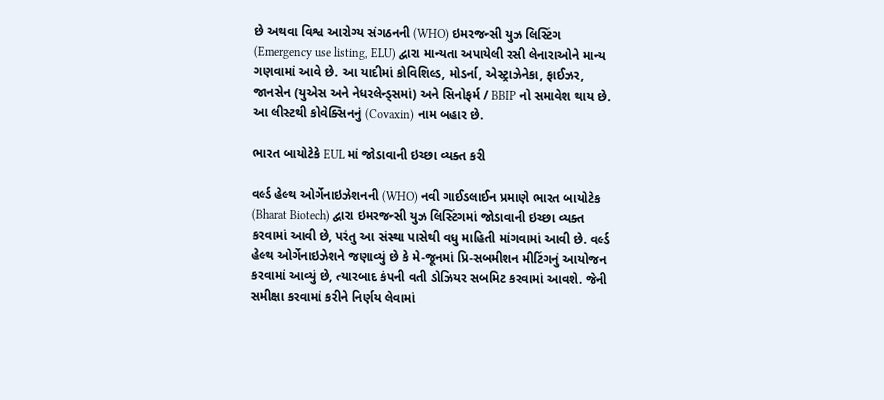છે અથવા વિશ્વ આરોગ્ય સંગઠનની (WHO) ઇમરજન્સી યુઝ લિસ્ટિંગ (Emergency use listing, ELU) દ્વારા માન્યતા અપાયેલી રસી લેનારાઓને માન્ય ગણવામાં આવે છે. આ યાદીમાં કોવિશિલ્ડ, મોડર્ના, એસ્ટ્રાઝેનેકા, ફાઈઝર, જાનસેન (યુએસ અને નેધરલેન્ડ્સમાં) અને સિનોફર્મ / BBIP નો સમાવેશ થાય છે. આ લીસ્ટથી કોવેક્સિનનું (Covaxin) નામ બહાર છે.

ભારત બાયોટેકે EUL માં જોડાવાની ઇચ્છા વ્યક્ત કરી

વર્લ્ડ હેલ્થ ઓર્ગેનાઇઝેશનની (WHO) નવી ગાઈડલાઈન પ્રમાણે ભારત બાયોટેક (Bharat Biotech) દ્વારા ઇમરજન્સી યુઝ લિસ્ટિંગમાં જોડાવાની ઇચ્છા વ્યક્ત કરવામાં આવી છે, પરંતુ આ સંસ્થા પાસેથી વધુ માહિતી માંગવામાં આવી છે. વર્લ્ડ હેલ્થ ઓર્ગેનાઇઝેશને જણાવ્યું છે કે મે-જૂનમાં પ્રિ-સબમીશન મીટિંગનું આયોજન કરવામાં આવ્યું છે, ત્યારબાદ કંપની વતી ડોઝિયર સબમિટ કરવામાં આવશે. જેની સમીક્ષા કરવામાં કરીને નિર્ણય લેવામાં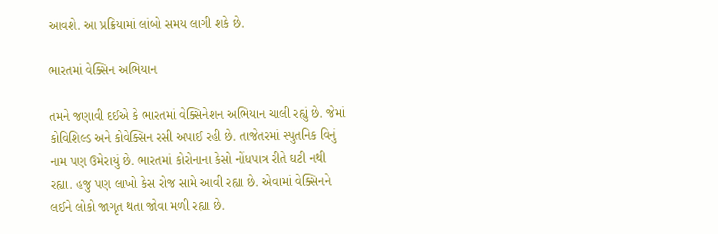આવશે. આ પ્રક્રિયામાં લાંબો સમય લાગી શકે છે.

ભારતમાં વેક્સિન અભિયાન

તમને જણાવી દઈએ કે ભારતમાં વેક્સિનેશન અભિયાન ચાલી રહ્યું છે. જેમાં કોવિશિલ્ડ અને કોવેક્સિન રસી અપાઈ રહી છે. તાજેતરમાં સ્પુતનિક વિનું નામ પણ ઉમેરાયું છે. ભારતમાં કોરોનાના કેસો નોંધપાત્ર રીતે ઘટી નથી રહ્યા. હજુ પણ લાખો કેસ રોજ સામે આવી રહ્યા છે. એવામાં વેક્સિનને લઈને લોકો જાગૃત થતા જોવા મળી રહ્યા છે.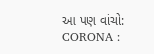આ પણ વાંચો: CORONA :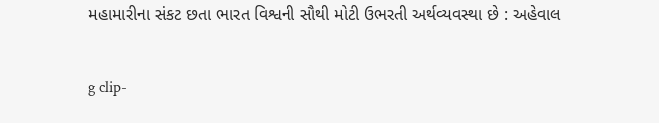મહામારીના સંકટ છતા ભારત વિશ્વની સૌથી મોટી ઉભરતી અર્થવ્યવસ્થા છે : અહેવાલ

g clip-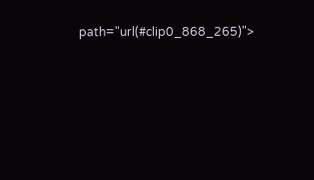path="url(#clip0_868_265)">